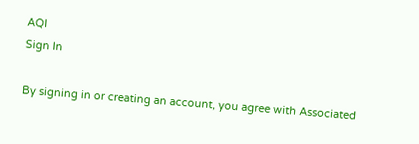AQI
Sign In

By signing in or creating an account, you agree with Associated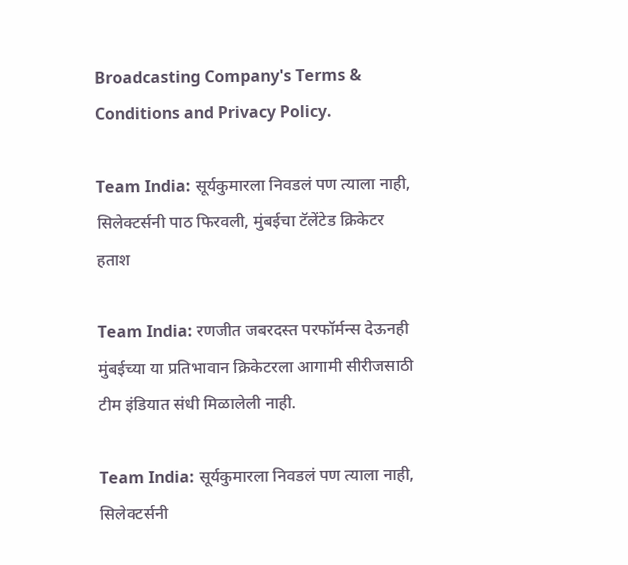Broadcasting Company's Terms & Conditions and Privacy Policy.

Team India: सूर्यकुमारला निवडलं पण त्याला नाही, सिलेक्टर्सनी पाठ फिरवली, मुंबईचा टॅलेंटेड क्रिकेटर हताश

Team India: रणजीत जबरदस्त परफॉर्मन्स देऊनही मुंबईच्या या प्रतिभावान क्रिकेटरला आगामी सीरीजसाठी टीम इंडियात संधी मिळालेली नाही.

Team India: सूर्यकुमारला निवडलं पण त्याला नाही, सिलेक्टर्सनी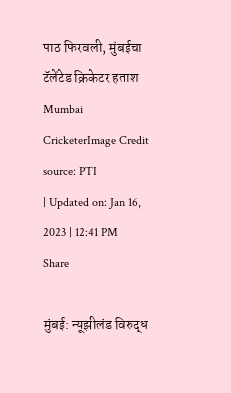पाठ फिरवली, मुंबईचा टॅलेंटेड क्रिकेटर हताश
Mumbai CricketerImage Credit source: PTI
| Updated on: Jan 16, 2023 | 12:41 PM
Share

मुंबई: न्यूझीलंड विरुद्ध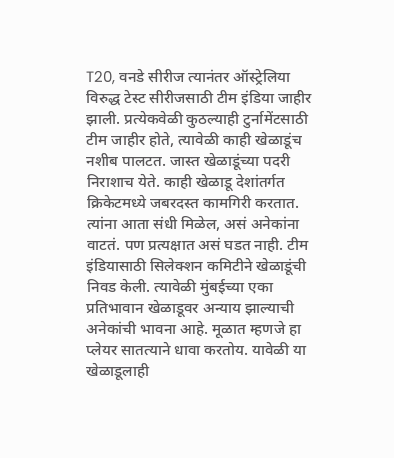T20, वनडे सीरीज त्यानंतर ऑस्ट्रेलिया विरुद्ध टेस्ट सीरीजसाठी टीम इंडिया जाहीर झाली. प्रत्येकवेळी कुठल्याही टुर्नामेंटसाठी टीम जाहीर होते, त्यावेळी काही खेळाडूंच नशीब पालटत. जास्त खेळाडूंच्या पदरी निराशाच येते. काही खेळाडू देशांतर्गत क्रिकेटमध्ये जबरदस्त कामगिरी करतात. त्यांना आता संधी मिळेल, असं अनेकांना वाटतं. पण प्रत्यक्षात असं घडत नाही. टीम इंडियासाठी सिलेक्शन कमिटीने खेळाडूंची निवड केली. त्यावेळी मुंबईच्या एका प्रतिभावान खेळाडूवर अन्याय झाल्याची अनेकांची भावना आहे. मूळात म्हणजे हा प्लेयर सातत्याने धावा करतोय. यावेळी या खेळाडूलाही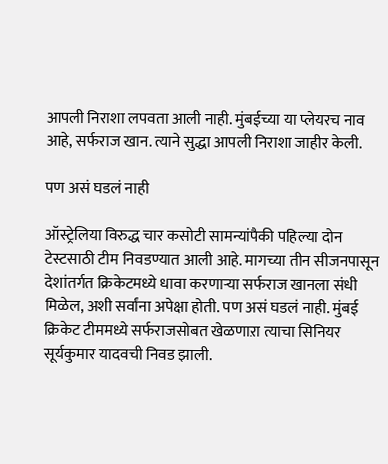आपली निराशा लपवता आली नाही. मुंबईच्या या प्लेयरच नाव आहे, सर्फराज खान. त्याने सुद्धा आपली निराशा जाहीर केली.

पण असं घडलं नाही

ऑस्ट्रेलिया विरुद्ध चार कसोटी सामन्यांपैकी पहिल्या दोन टेस्टसाठी टीम निवडण्यात आली आहे. मागच्या तीन सीजनपासून देशांतर्गत क्रिकेटमध्ये धावा करणाऱ्या सर्फराज खानला संधी मिळेल, अशी सर्वांना अपेक्षा होती. पण असं घडलं नाही. मुंबई क्रिकेट टीममध्ये सर्फराजसोबत खेळणाऱा त्याचा सिनियर सूर्यकुमार यादवची निवड झाली.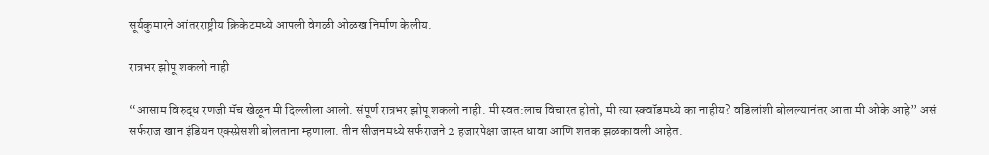सूर्यकुमारने आंतरराष्ट्रीय क्रिकेटमध्ये आपली वेगळी ओळख निर्माण केलीय.

रात्रभर झोपू शकलो नाही

“आसाम विरुद्ध रणजी मॅच खेळून मी दिल्लीला आलो. संपूर्ण रात्रभर झोपू शकलो नाही. मी स्वत:लाच विचारत होतो, मी त्या स्क्वॉडमध्ये का नाहीय? वडिलांशी बोलल्यानंतर आता मी ओके आहे” असं सर्फराज खान इंडियन एक्स्प्रेसशी बोलताना म्हणाला. तीन सीजनमध्ये सर्फराजने 2 हजारपेक्षा जास्त धावा आणि शतक झळकावली आहेत.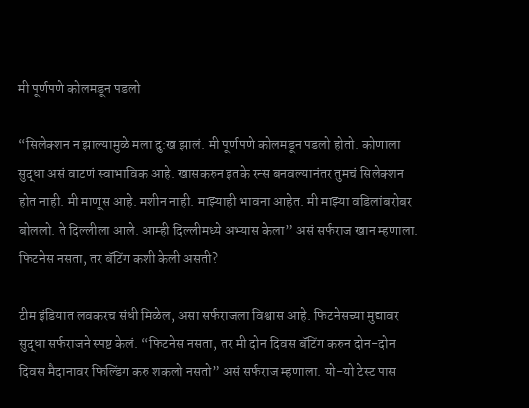मी पूर्णपणे कोलमडून पडलो

“सिलेक्शन न झाल्यामुळे मला दु:ख झालं. मी पूर्णपणे कोलमडून पडलो होतो. कोणाला सुद्धा असं वाटणं स्वाभाविक आहे. खासकरुन इतके रन्स बनवल्यानंतर तुमचं सिलेक्शन होत नाही. मी माणूस आहे. मशीन नाही. माझ्याही भावना आहेत. मी माझ्या वडिलांबरोबर बोललो. ते दिल्लीला आले. आम्ही दिल्लीमध्ये अभ्यास केला” असं सर्फराज खान म्हणाला. फिटनेस नसता, तर बॅटिंग कशी केली असती?

टीम इंडियात लवकरच संधी मिळेल, असा सर्फराजला विश्वास आहे. फिटनेसच्या मुद्यावर सुद्धा सर्फराजने स्पष्ट केलं. “फिटनेस नसता, तर मी दोन दिवस बॅटिंग करुन दोन-दोन दिवस मैदानावर फिल्डिंग करु शकलो नसतो” असं सर्फराज म्हणाला. यो-यो टेस्ट पास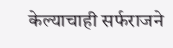केल्याचाही सर्फराजने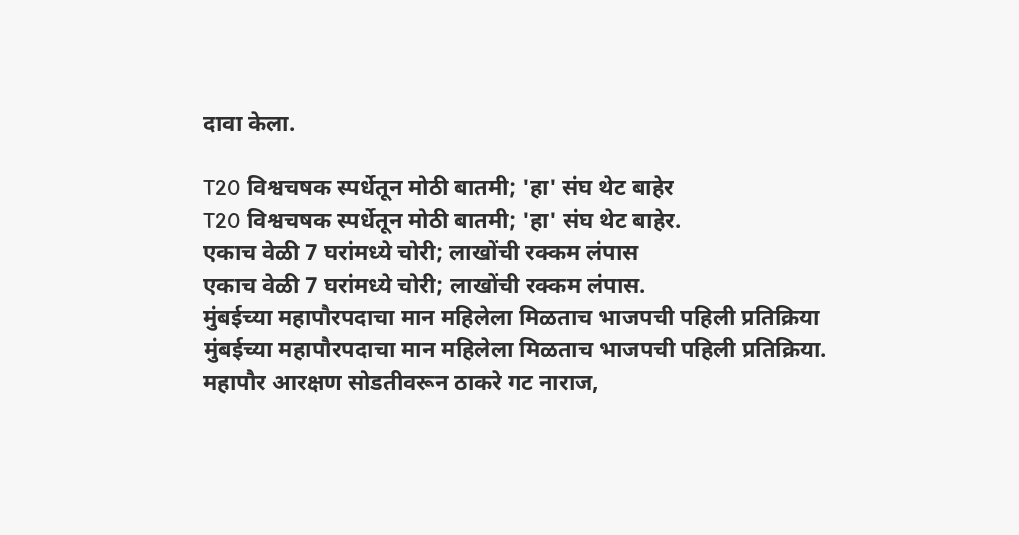दावा केला.

T20 विश्वचषक स्पर्धेतून मोठी बातमी; 'हा' संघ थेट बाहेर
T20 विश्वचषक स्पर्धेतून मोठी बातमी; 'हा' संघ थेट बाहेर.
एकाच वेळी 7 घरांमध्ये चोरी; लाखोंची रक्कम लंपास
एकाच वेळी 7 घरांमध्ये चोरी; लाखोंची रक्कम लंपास.
मुंबईच्या महापौरपदाचा मान महिलेला मिळताच भाजपची पहिली प्रतिक्रिया
मुंबईच्या महापौरपदाचा मान महिलेला मिळताच भाजपची पहिली प्रतिक्रिया.
महापौर आरक्षण सोडतीवरून ठाकरे गट नाराज,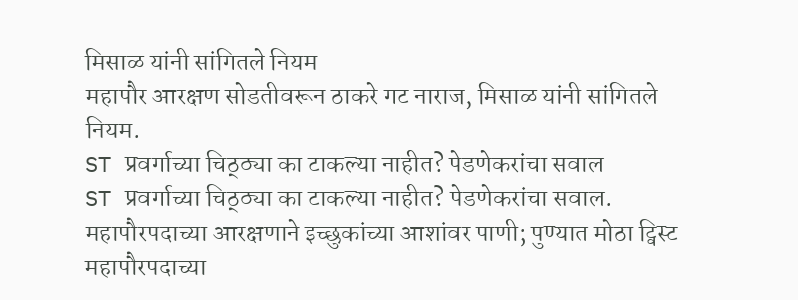मिसाळ यांनी सांगितले नियम
महापौर आरक्षण सोडतीवरून ठाकरे गट नाराज, मिसाळ यांनी सांगितले नियम.
ST प्रवर्गाच्या चिठ्ठ्या का टाकल्या नाहीत? पेडणेकरांचा सवाल
ST प्रवर्गाच्या चिठ्ठ्या का टाकल्या नाहीत? पेडणेकरांचा सवाल.
महापौरपदाच्या आरक्षणाने इच्छुकांच्या आशांवर पाणी; पुण्यात मोठा ट्विस्ट
महापौरपदाच्या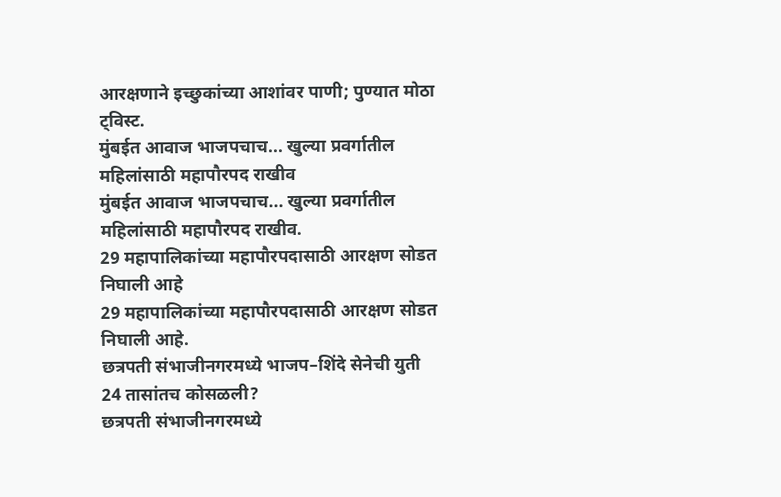आरक्षणाने इच्छुकांच्या आशांवर पाणी; पुण्यात मोठा ट्विस्ट.
मुंबईत आवाज भाजपचाच... खुल्या प्रवर्गातील महिलांसाठी महापौरपद राखीव
मुंबईत आवाज भाजपचाच... खुल्या प्रवर्गातील महिलांसाठी महापौरपद राखीव.
29 महापालिकांच्या महापौरपदासाठी आरक्षण सोडत निघाली आहे
29 महापालिकांच्या महापौरपदासाठी आरक्षण सोडत निघाली आहे.
छत्रपती संभाजीनगरमध्ये भाजप–शिंदे सेनेची युती 24 तासांतच कोसळली?
छत्रपती संभाजीनगरमध्ये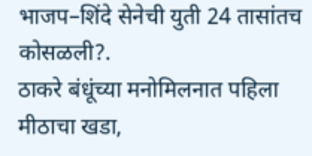भाजप–शिंदे सेनेची युती 24 तासांतच कोसळली?.
ठाकरे बंधूंच्या मनोमिलनात पहिला मीठाचा खडा,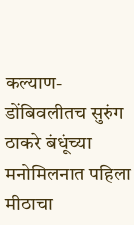कल्याण-डोंबिवलीतच सुरुंग
ठाकरे बंधूंच्या मनोमिलनात पहिला मीठाचा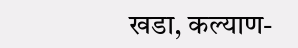खडा, कल्याण-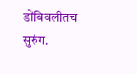डोंबिवलीतच सुरुंग.